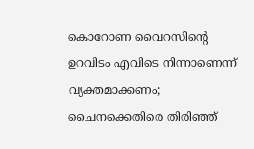കൊറോണ വൈറസിന്റെ ഉറവിടം എവിടെ നിന്നാണെന്ന് വ്യക്തമാക്കണം; ചൈനക്കെതിരെ തിരിഞ്ഞ്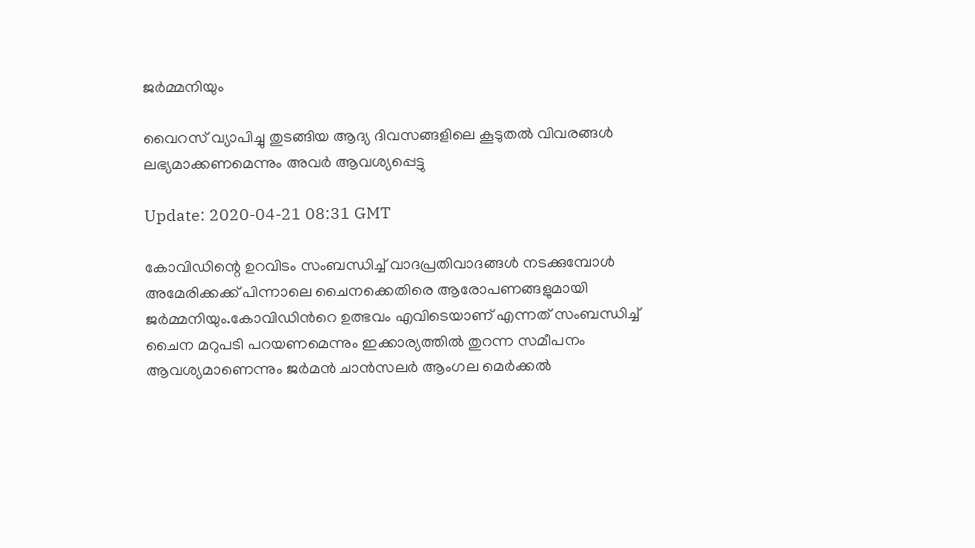ജര്‍മ്മനിയും

വൈറസ് വ്യാപിച്ചു തുടങ്ങിയ ആദ്യ ദിവസങ്ങളിലെ കൂടുതൽ വിവരങ്ങൾ ലഭ്യമാക്കണമെന്നും അവർ ആവശ്യപ്പെട്ടു

Update: 2020-04-21 08:31 GMT

കോവിഡിന്റെ ഉറവിടം സംബന്ധിച്ച് വാദപ്രതിവാദങ്ങള്‍ നടക്കുമ്പോള്‍ അമേരിക്കക്ക് പിന്നാലെ ചൈനക്കെതിരെ ആരോപണങ്ങളുമായി ജര്‍മ്മനിയും.കോവിഡിന്‍റെ ഉത്ഭവം എവിടെയാണ് എന്നത് സംബന്ധിച്ച് ചൈന മറുപടി പറയണമെന്നും ഇക്കാര്യത്തിൽ തുറന്ന സമീപനം ആവശ്യമാണെന്നും ജർമൻ ചാൻസലർ ആംഗല മെർക്കൽ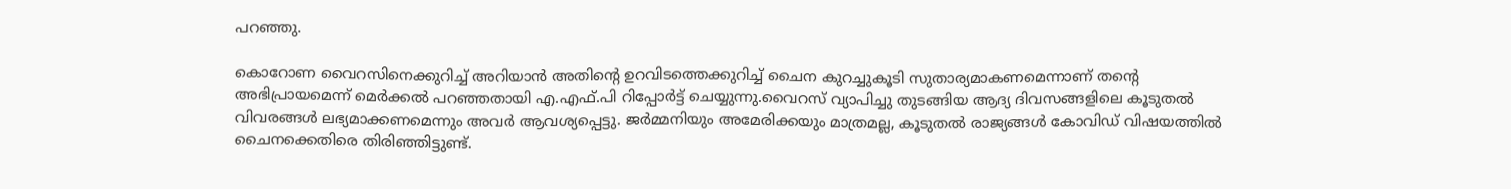പറഞ്ഞു.

കൊറോണ വൈറസിനെക്കുറിച്ച് അറിയാന്‍ അതിന്റെ ഉറവിടത്തെക്കുറിച്ച് ചൈന കുറച്ചുകൂടി സുതാര്യമാകണമെന്നാണ് തന്റെ അഭിപ്രായമെന്ന് മെര്‍ക്കല്‍ പറഞ്ഞതായി എ.എഫ്.പി റിപ്പോര്‍ട്ട് ചെയ്യുന്നു.വൈറസ് വ്യാപിച്ചു തുടങ്ങിയ ആദ്യ ദിവസങ്ങളിലെ കൂടുതൽ വിവരങ്ങൾ ലഭ്യമാക്കണമെന്നും അവർ ആവശ്യപ്പെട്ടു. ജര്‍മ്മനിയും അമേരിക്കയും മാത്രമല്ല, കൂടുതല്‍ രാജ്യങ്ങള്‍ കോവിഡ് വിഷയത്തില്‍ ചൈനക്കെതിരെ തിരിഞ്ഞിട്ടുണ്ട്.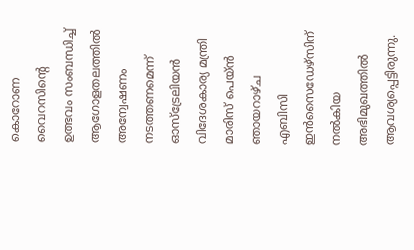കൊറോണ വൈറസിന്റെ ഉത്ഭവം സംബന്ധിച്ച് ആഗോളതലത്തില്‍ അന്വേഷണം നടത്തണമെന്ന് ഓസ്‌ട്രേലിയൻ വിദേശകാര്യ മന്ത്രി മാരിസ് പെയ്ൻ ഞായറാഴ്ച എബിസി ഇൻസൈഡേഴ്‌സിന് നൽകിയ അഭിമുഖത്തിൽ ആവശ്യപ്പെട്ടിരുന്നു.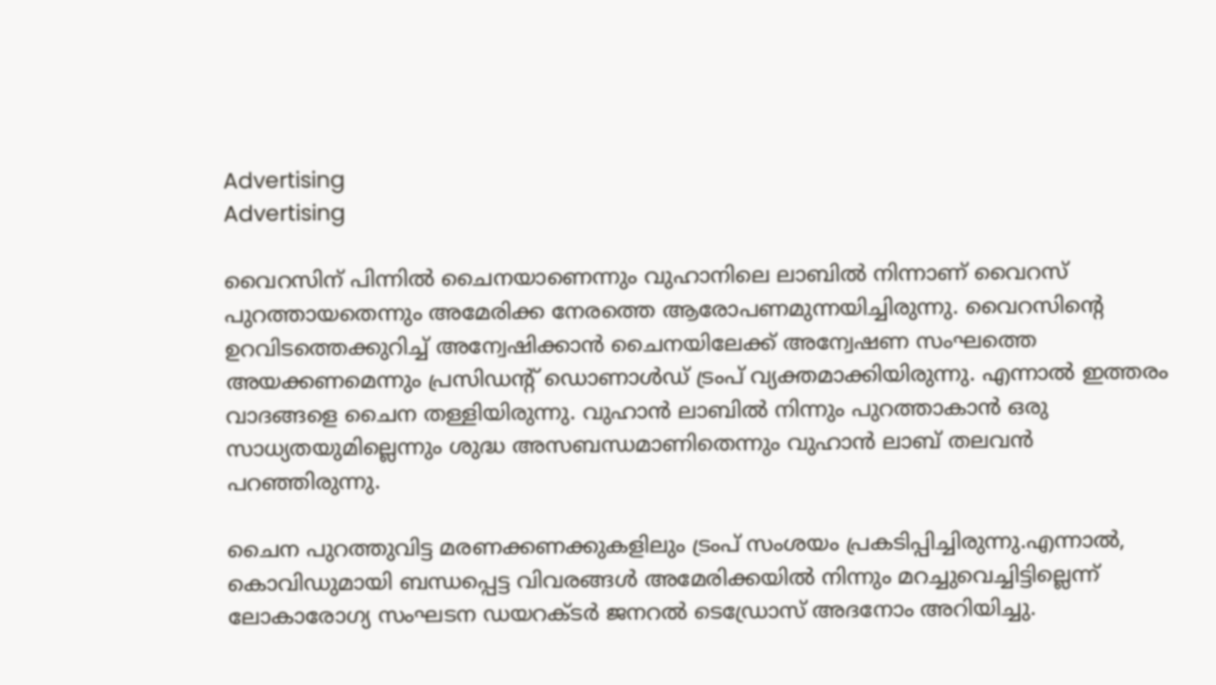Advertising
Advertising

വൈറസിന് പിന്നില്‍ ചൈനയാണെന്നും വുഹാനിലെ ലാബില്‍ നിന്നാണ് വൈറസ് പുറത്തായതെന്നും അമേരിക്ക നേരത്തെ ആരോപണമുന്നയിച്ചിരുന്നു. വൈറസിന്റെ ഉറവിടത്തെക്കുറിച്ച് അന്വേഷിക്കാന്‍ ചൈനയിലേക്ക് അന്വേഷണ സംഘത്തെ അയക്കണമെന്നും പ്രസിഡന്റ് ഡൊണാള്‍ഡ് ട്രംപ് വ്യക്തമാക്കിയിരുന്നു. എന്നാല്‍ ഇത്തരം വാദങ്ങളെ ചൈന തള്ളിയിരുന്നു. വുഹാന്‍ ലാബില്‍ നിന്നും പുറത്താകാന്‍ ഒരു സാധ്യതയുമില്ലെന്നും ശുദ്ധ അസബന്ധമാണിതെന്നും വുഹാന്‍ ലാബ് തലവന്‍ പറഞ്ഞിരുന്നു.

ചൈന പുറത്തുവിട്ട മരണക്കണക്കുകളിലും ട്രംപ് സംശയം പ്രകടിപ്പിച്ചിരുന്നു.എന്നാല്‍, കൊവിഡുമായി ബന്ധപ്പെട്ട വിവരങ്ങള്‍ അമേരിക്കയില്‍ നിന്നും മറച്ചുവെച്ചിട്ടില്ലെന്ന് ലോകാരോഗ്യ സംഘടന ഡയറക്ടര്‍ ജനറല്‍ ടെഡ്രോസ് അദനോം അറിയിച്ചു.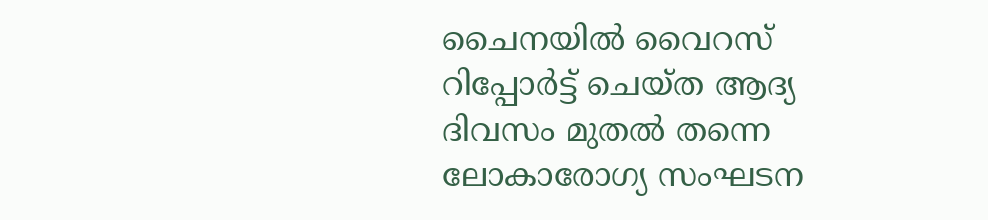ചൈനയില്‍ വൈറസ് റിപ്പോര്‍ട്ട് ചെയ്ത ആദ്യ ദിവസം മുതല്‍ തന്നെ ലോകാരോഗ്യ സംഘടന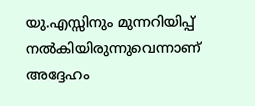യു.എസ്സിനും മുന്നറിയിപ്പ് നല്‍കിയിരുന്നുവെന്നാണ് അദ്ദേഹം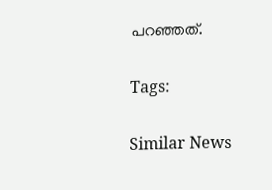പറഞ്ഞത്.

Tags:

Similar News